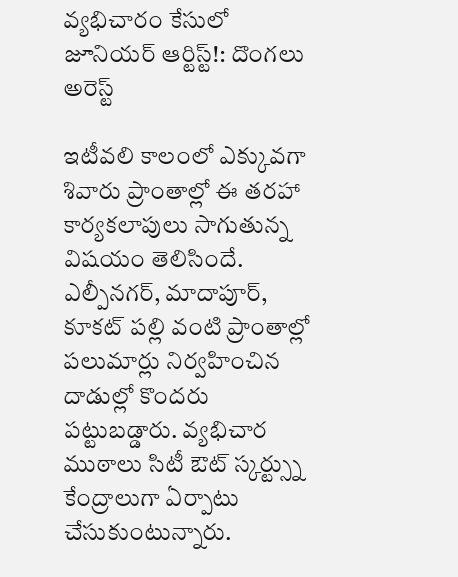వ్యభిచారం కేసులో జూనియర్ ఆర్టిస్ట్!: దొంగలు అరెస్ట్

ఇటీవలి కాలంలో ఎక్కువగా శివారు ప్రాంతాల్లో ఈ తరహా కార్యకలాపులు సాగుతున్న విషయం తెలిసిందే. ఎల్పీనగర్, మాదాపూర్, కూకట్ పల్లి వంటి ప్రాంతాల్లో పలుమార్లు నిర్వహించిన దాడుల్లో కొందరు పట్టుబడ్డారు. వ్యభిచార ముఠాలు సిటీ ఔట్ స్కర్ట్స్ను కేంద్రాలుగా ఏర్పాటు చేసుకుంటున్నారు.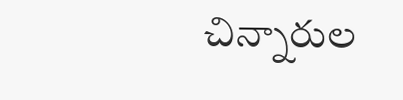చిన్నారుల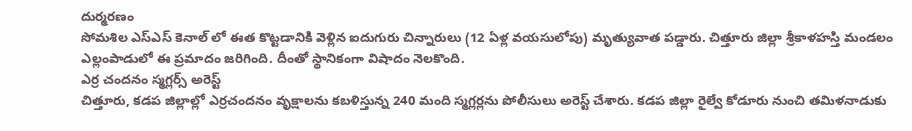దుర్మరణం
సోమశిల ఎస్ఎస్ కెనాల్ లో ఈత కొట్టడానికి వెళ్లిన ఐదుగురు చిన్నారులు (12 ఏళ్ల వయసులోపు) మృత్యువాత పడ్డారు. చిత్తూరు జిల్లా శ్రీకాళహస్తి మండలం ఎల్లంపాడులో ఈ ప్రమాదం జరిగింది. దీంతో స్థానికంగా విషాదం నెలకొంది.
ఎర్ర చందనం స్మగ్లర్స్ అరెస్ట్
చిత్తూరు, కడప జిల్లాల్లో ఎర్రచందనం వృక్షాలను కబళిస్తున్న 240 మంది స్మగ్లర్లను పోలీసులు అరెస్ట్ చేశారు. కడప జిల్లా రైల్వే కోడూరు నుంచి తమిళనాడుకు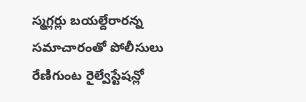స్మగ్లర్లు బయల్దేరారన్న సమాచారంతో పోలీసులు రేణిగుంట రైల్వేస్టేషన్లో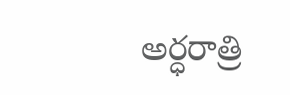అర్ధరాత్రి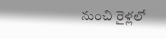నుంచి రైళ్లలో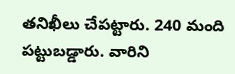తనిఖీలు చేపట్టారు. 240 మంది పట్టుబడ్డారు. వారిని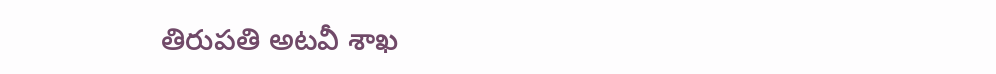తిరుపతి అటవీ శాఖ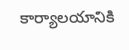కార్యాలయానికి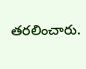తరలించారు.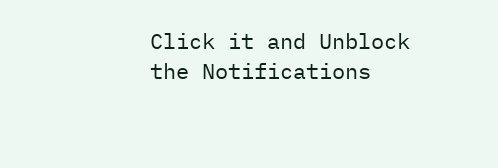Click it and Unblock the Notifications